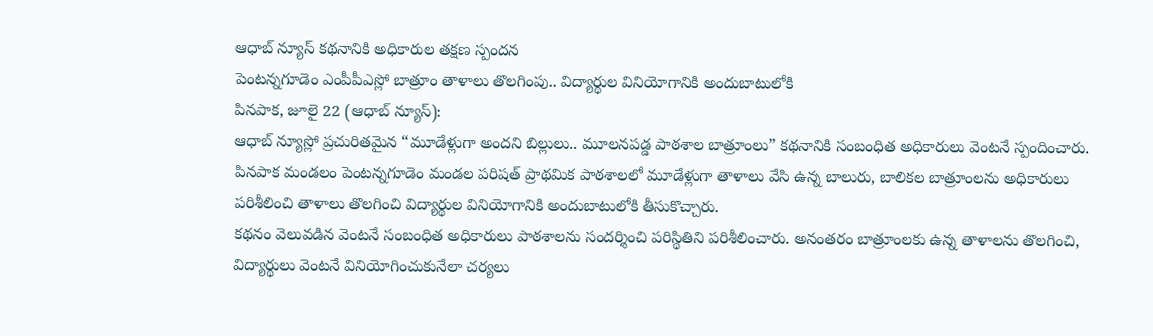ఆధాబ్ న్యూస్ కథనానికి అధికారుల తక్షణ స్పందన
పెంటన్నగూడెం ఎంపీపీఎస్లో బాత్రూం తాళాలు తొలగింపు.. విద్యార్థుల వినియోగానికి అందుబాటులోకి
పినపాక, జూలై 22 (ఆధాబ్ న్యూస్):
ఆధాబ్ న్యూస్లో ప్రచురితమైన “మూడేళ్లుగా అందని బిల్లులు.. మూలనపడ్డ పాఠశాల బాత్రూంలు” కథనానికి సంబంధిత అధికారులు వెంటనే స్పందించారు. పినపాక మండలం పెంటన్నగూడెం మండల పరిషత్ ప్రాథమిక పాఠశాలలో మూడేళ్లుగా తాళాలు వేసి ఉన్న బాలురు, బాలికల బాత్రూంలను అధికారులు పరిశీలించి తాళాలు తొలగించి విద్యార్థుల వినియోగానికి అందుబాటులోకి తీసుకొచ్చారు.
కథనం వెలువడిన వెంటనే సంబంధిత అధికారులు పాఠశాలను సందర్శించి పరిస్థితిని పరిశీలించారు. అనంతరం బాత్రూంలకు ఉన్న తాళాలను తొలగించి, విద్యార్థులు వెంటనే వినియోగించుకునేలా చర్యలు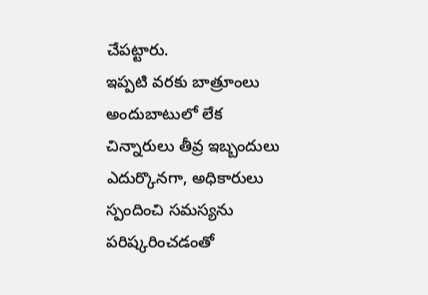చేపట్టారు.
ఇప్పటి వరకు బాత్రూంలు అందుబాటులో లేక చిన్నారులు తీవ్ర ఇబ్బందులు ఎదుర్కొనగా, అధికారులు స్పందించి సమస్యను పరిష్కరించడంతో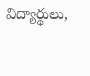విద్యార్థులు,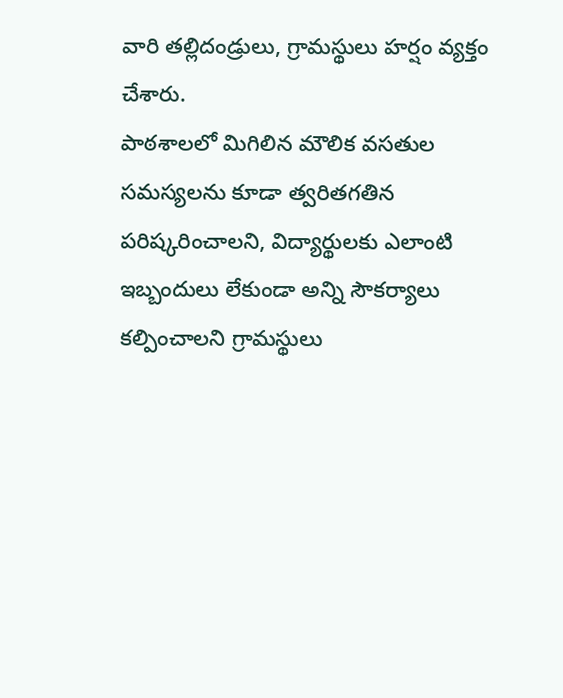వారి తల్లిదండ్రులు, గ్రామస్థులు హర్షం వ్యక్తం చేశారు.
పాఠశాలలో మిగిలిన మౌలిక వసతుల సమస్యలను కూడా త్వరితగతిన పరిష్కరించాలని, విద్యార్థులకు ఎలాంటి ఇబ్బందులు లేకుండా అన్ని సౌకర్యాలు కల్పించాలని గ్రామస్థులు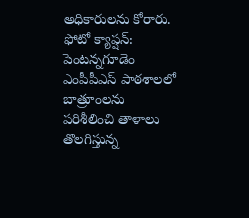అధికారులను కోరారు.
ఫోటో క్యాప్షన్: పెంటన్నగూడెం ఎంపీపీఎస్ పాఠశాలలో బాత్రూంలను పరిశీలించి తాళాలు తొలగిస్తున్న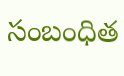సంబంధిత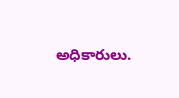అధికారులు.